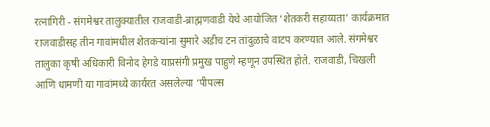रत्नागिरी - संगमेश्वर तालुक्यातील राजवाडी-ब्राह्मणवाडी येथे आयोजित ‘शेतकरी सहाय्यता’ कार्यक्रमात राजवाडीसह तीन गावांमधील शेतकऱ्यांना सुमारे अडीच टन तांदुळाचे वाटप करण्यात आले. संगमेश्वर तालुका कृषी अधिकारी विनोद हेगडे याप्रसंगी प्रमुख पाहुणे म्हणून उपस्थित होते. राजवाडी, चिखली आणि धामणी या गावांमध्ये कार्यरत असलेल्या ‘पीपल्स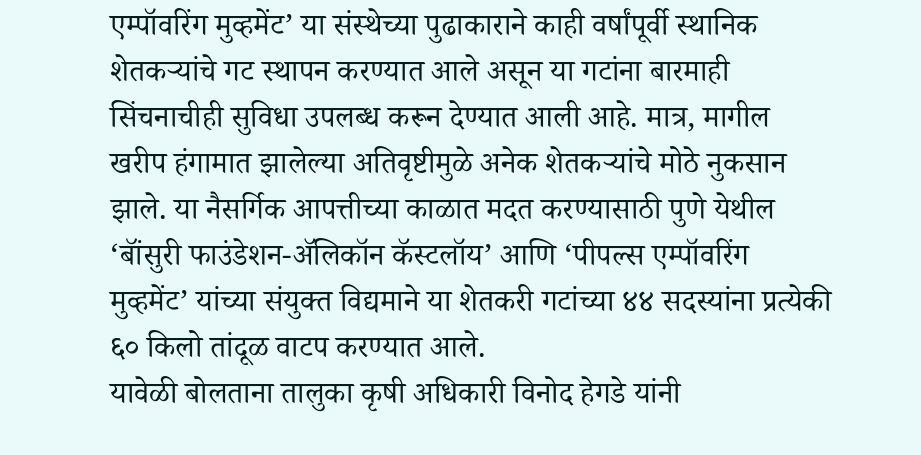एम्पॉवरिंग मुव्हमेंट’ या संस्थेच्या पुढाकाराने काही वर्षांपूर्वी स्थानिक शेतकऱ्यांचे गट स्थापन करण्यात आले असून या गटांना बारमाही सिंचनाचीही सुविधा उपलब्ध करून देण्यात आली आहे. मात्र, मागील खरीप हंगामात झालेल्या अतिवृष्टीमुळे अनेक शेतकऱ्यांचे मोठे नुकसान झाले. या नैसर्गिक आपत्तीच्या काळात मदत करण्यासाठी पुणे येथील ‘बॉंसुरी फाउंडेशन-ॲलिकॉन कॅस्टलॉय’ आणि ‘पीपल्स एम्पॉवरिंग मुव्हमेंट’ यांच्या संयुक्त विद्यमाने या शेतकरी गटांच्या ४४ सदस्यांना प्रत्येकी ६० किलो तांदूळ वाटप करण्यात आले.
यावेळी बोलताना तालुका कृषी अधिकारी विनोद हेगडे यांनी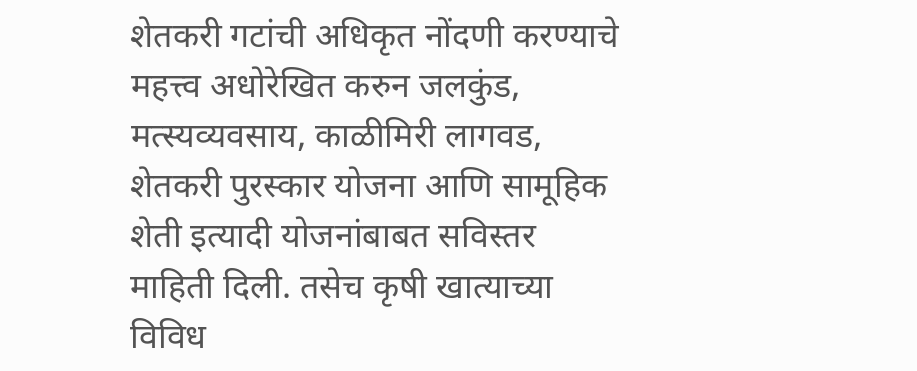शेतकरी गटांची अधिकृत नोंदणी करण्याचे महत्त्व अधोरेखित करुन जलकुंड, मत्स्यव्यवसाय, काळीमिरी लागवड, शेतकरी पुरस्कार योजना आणि सामूहिक शेती इत्यादी योजनांबाबत सविस्तर माहिती दिली. तसेच कृषी खात्याच्या विविध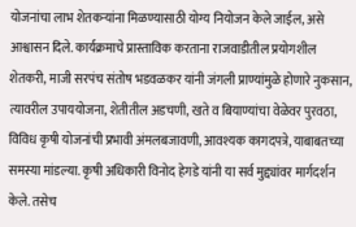योजनांचा लाभ शेतकऱ्यांना मिळण्यासाठी योग्य नियोजन केले जाईल, असे आश्वासन दिले. कार्यक्रमाचे प्रास्ताविक करताना राजवाडीतील प्रयोगशील शेतकरी, माजी सरपंच संतोष भडवळकर यांनी जंगली प्राण्यांमुळे होणारे नुकसान, त्यावरील उपाययोजना, शेतीतील अडचणी, खते व बियाण्यांचा वेळेवर पुरवठा, विविध कृषी योजनांची प्रभावी अंमलबजावणी, आवश्यक कागदपत्रे, याबाबतच्या समस्या मांडल्या. कृषी अधिकारी विनोद हेगडे यांनी या सर्व मुद्द्यांवर मार्गदर्शन केले. तसेच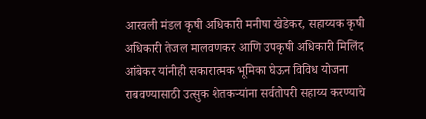आरवली मंडल कृषी अधिकारी मनीषा खेडेकर, सहाय्यक कृषी अधिकारी तेजल मालवणकर आणि उपकृषी अधिकारी मिलिंद आंबेकर यांनीही सकारात्मक भूमिका घेऊन विविध योजना राबवण्यासाठी उत्सुक शेतकऱ्यांना सर्वतोपरी सहाय्य करण्याचे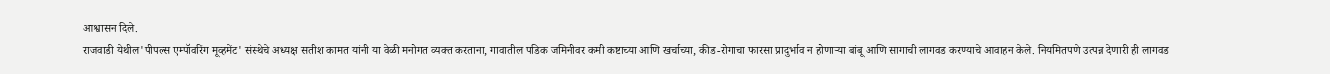आश्वासन दिले.
राजवाडी येथील'पीपल्स एम्पॉवरिंग मूव्हमेंट' संस्थेचे अध्यक्ष सतीश कामत यांनी या वेळी मनोगत व्यक्त करताना, गावातील पडिक जमिनीवर कमी कष्टाच्या आणि खर्चाच्या, कीड-रोगाचा फारसा प्रादुर्भाव न होणाऱ्या बांबू आणि सागाची लागवड करण्याचे आवाहन केले. नियमितपणे उत्पन्न देणारी ही लागवड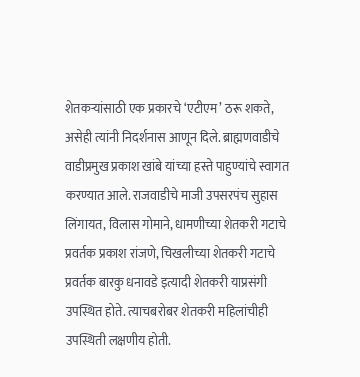शेतकऱ्यांसाठी एक प्रकारचे ‘एटीएम’ ठरू शकते, असेही त्यांनी निदर्शनास आणून दिले. ब्राह्मणवाडीचे वाडीप्रमुख प्रकाश खांबे यांच्या हस्ते पाहुण्यांचे स्वागत करण्यात आले. राजवाडीचे माजी उपसरपंच सुहास लिंगायत, विलास गोमाने, धामणीच्या शेतकरी गटाचे प्रवर्तक प्रकाश रांजणे, चिखलीच्या शेतकरी गटाचे प्रवर्तक बारकु धनावडे इत्यादी शेतकरी याप्रसंगी उपस्थित होते. त्याचबरोबर शेतकरी महिलांचीही उपस्थिती लक्षणीय होती.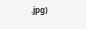.jpg)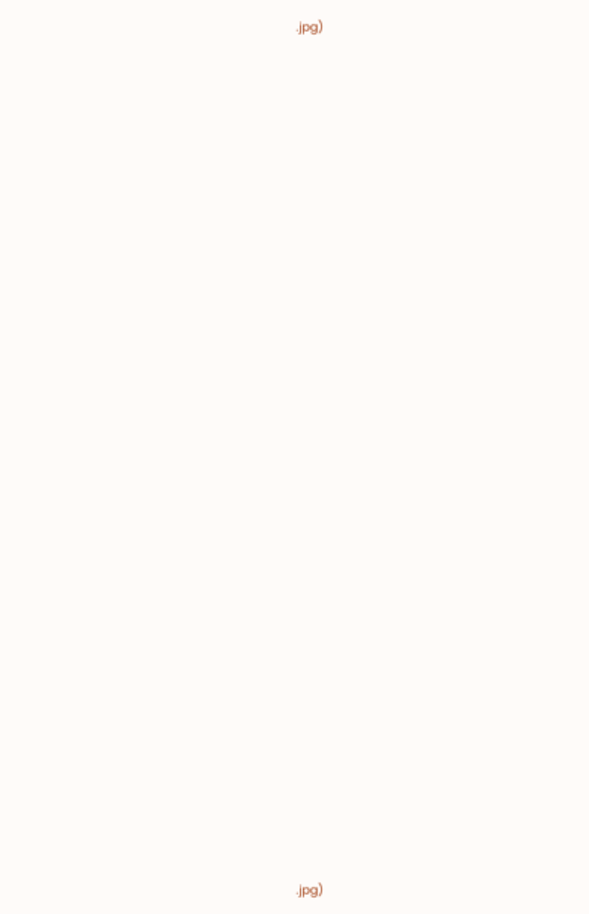.jpg)





























.jpg)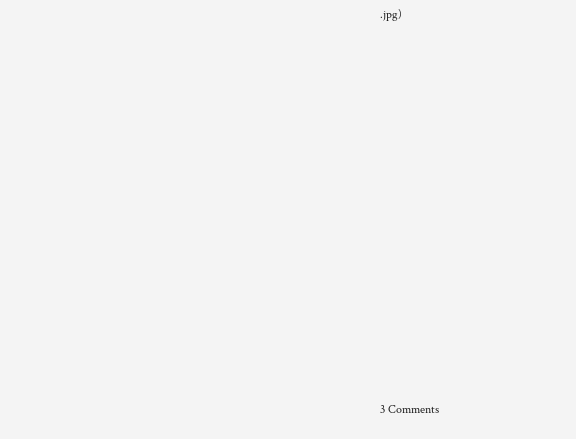.jpg)

























3 Comments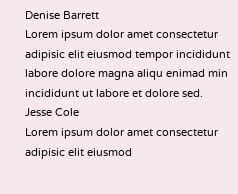Denise Barrett
Lorem ipsum dolor amet consectetur adipisic elit eiusmod tempor incididunt labore dolore magna aliqu enimad min incididunt ut labore et dolore sed.
Jesse Cole
Lorem ipsum dolor amet consectetur adipisic elit eiusmod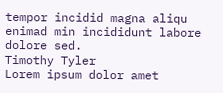tempor incidid magna aliqu enimad min incididunt labore dolore sed.
Timothy Tyler
Lorem ipsum dolor amet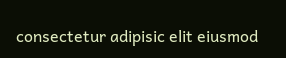consectetur adipisic elit eiusmod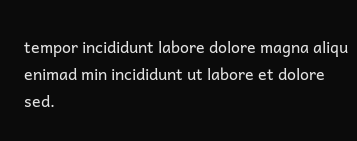tempor incididunt labore dolore magna aliqu enimad min incididunt ut labore et dolore sed.